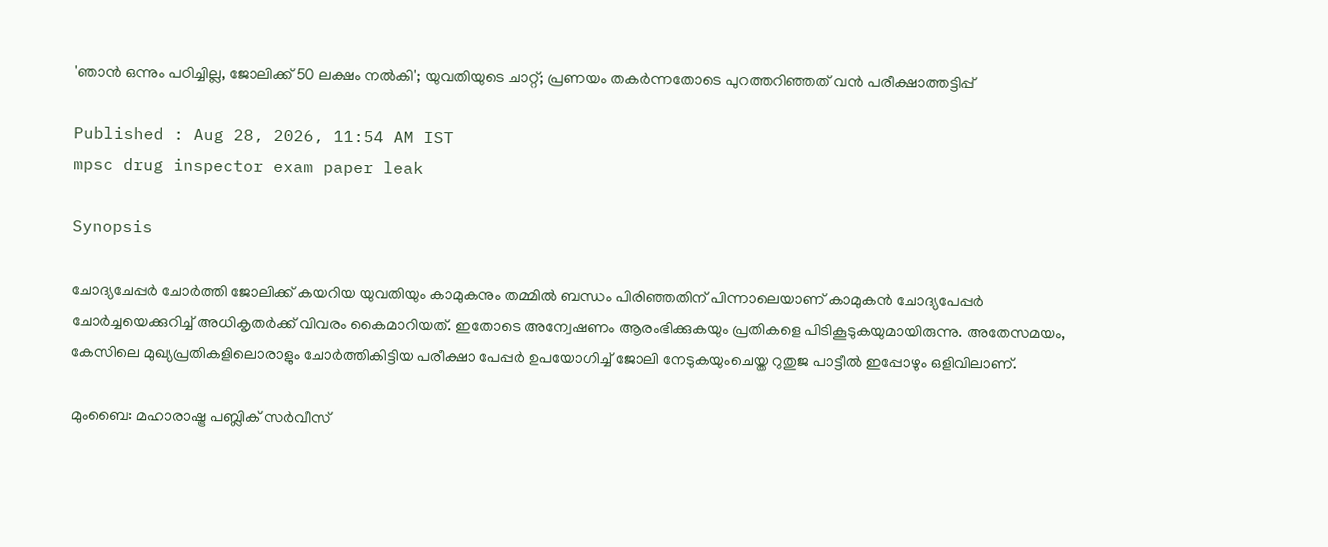'ഞാൻ ഒന്നും പഠിച്ചില്ല, ജോലിക്ക് 50 ലക്ഷം നൽകി'; യുവതിയുടെ ചാറ്റ്; പ്രണയം തകർന്നതോടെ പുറത്തറിഞ്ഞത് വൻ പരീക്ഷാത്തട്ടിപ്പ്

Published : Aug 28, 2026, 11:54 AM IST
mpsc drug inspector exam paper leak

Synopsis

ചോദ്യചേപ്പർ ചോർത്തി ജോലിക്ക് കയറിയ യുവതിയും കാമുകനും തമ്മിൽ ബന്ധം പിരിഞ്ഞതിന് പിന്നാലെയാണ് കാമുകൻ ചോദ്യപേപ്പർ ചോർച്ചയെക്കുറിച്ച് അധികൃതർക്ക് വിവരം കൈമാറിയത്. ഇതോടെ അന്വേഷണം ആരംഭിക്കുകയും പ്രതികളെ പിടികൂടുകയുമായിരുന്നു. അതേസമയം, കേസിലെ മുഖ്യപ്രതികളിലൊരാളും ചോർത്തികിട്ടിയ പരീക്ഷാ പേപ്പർ ഉപയോഗിച്ച് ജോലി നേടുകയുംചെയ്ത റുതുജ പാട്ടീൽ ഇപ്പോഴും ഒളിവിലാണ്.

മുംബൈ: മഹാരാഷ്ട്ര പബ്ലിക് സർവീസ്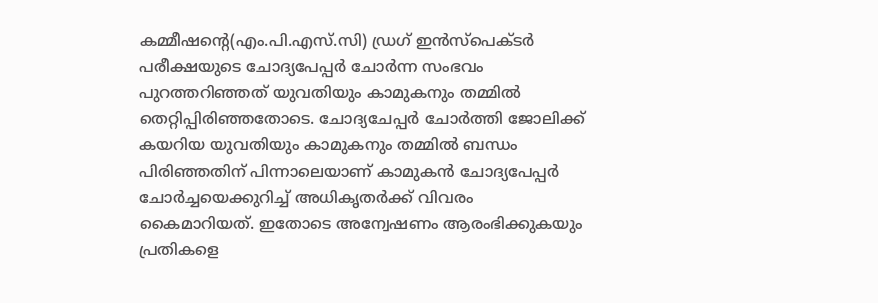കമ്മീഷന്റെ(എം.പി.എസ്.സി) ഡ്രഗ് ഇൻസ്പെക്ടർ പരീക്ഷയുടെ ചോദ്യപേപ്പർ ചോർന്ന സംഭവം പുറത്തറിഞ്ഞത് യുവതിയും കാമുകനും തമ്മിൽ തെറ്റിപ്പിരിഞ്ഞതോടെ. ചോദ്യചേപ്പർ ചോർത്തി ജോലിക്ക് കയറിയ യുവതിയും കാമുകനും തമ്മിൽ ബന്ധം പിരിഞ്ഞതിന് പിന്നാലെയാണ് കാമുകൻ ചോദ്യപേപ്പർ ചോർച്ചയെക്കുറിച്ച് അധികൃതർക്ക് വിവരം കൈമാറിയത്. ഇതോടെ അന്വേഷണം ആരംഭിക്കുകയും പ്രതികളെ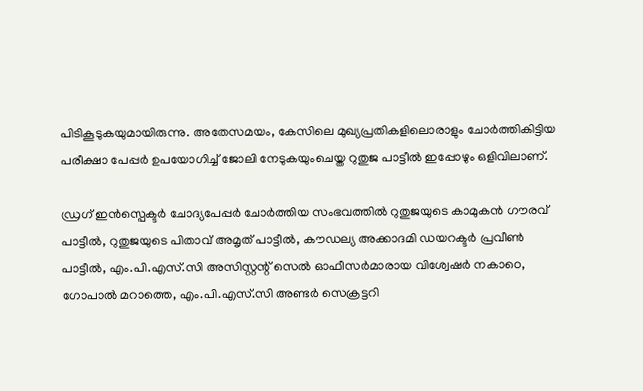പിടികൂടുകയുമായിരുന്നു. അതേസമയം, കേസിലെ മുഖ്യപ്രതികളിലൊരാളും ചോർത്തികിട്ടിയ പരീക്ഷാ പേപ്പർ ഉപയോഗിച്ച് ജോലി നേടുകയുംചെയ്ത റുതുജ പാട്ടീൽ ഇപ്പോഴും ഒളിവിലാണ്.

ഡ്രഗ് ഇൻസ്പെക്ടർ ചോദ്യപേപ്പർ ചോർത്തിയ സംഭവത്തിൽ റുതുജയുടെ കാമുകൻ ഗൗരവ് പാട്ടീൽ, റുതുജയുടെ പിതാവ് അമൃത് പാട്ടീൽ, കൗഡല്യ അക്കാദമി ഡയറക്ടർ പ്രവീൺ പാട്ടീൽ, എം.പി.എസ്.സി അസിസ്റ്റന്റ് സെൽ ഓഫീസർമാരായ വിശ്വേഷർ നകാഠെ, ഗോപാൽ മറാത്തെ, എം.പി.എസ്.സി അണ്ടർ സെക്രട്ടറി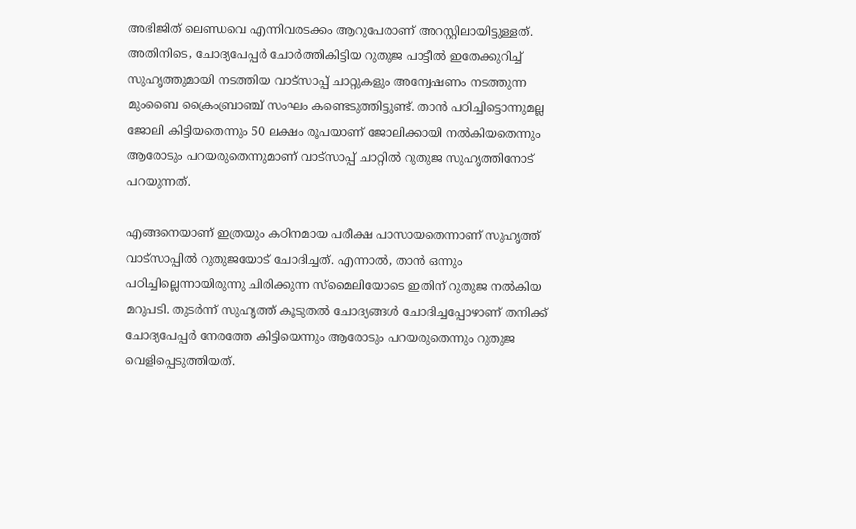അഭിജിത് ലെണ്ഡവെ എന്നിവരടക്കം ആറുപേരാണ് അറസ്റ്റിലായിട്ടുള്ളത്. അതിനിടെ, ചോദ്യപേപ്പർ ചോർത്തികിട്ടിയ റുതുജ പാട്ടീൽ ഇതേക്കുറിച്ച് സുഹൃത്തുമായി നടത്തിയ വാട്സാപ്പ് ചാറ്റുകളും അന്വേഷണം നടത്തുന്ന മുംബൈ ക്രൈംബ്രാഞ്ച് സംഘം കണ്ടെടുത്തിട്ടുണ്ട്. താൻ പഠിച്ചിട്ടൊന്നുമല്ല ജോലി കിട്ടിയതെന്നും 50 ലക്ഷം രൂപയാണ് ജോലിക്കായി നൽകിയതെന്നും ആരോടും പറയരുതെന്നുമാണ് വാട്സാപ്പ് ചാറ്റിൽ റുതുജ സുഹൃത്തിനോട് പറയുന്നത്.

എങ്ങനെയാണ് ഇത്രയും കഠിനമായ പരീക്ഷ പാസായതെന്നാണ് സുഹൃത്ത് വാട്സാപ്പിൽ റുതുജയോട് ചോദിച്ചത്. എന്നാൽ, താൻ ഒന്നും പഠിച്ചില്ലെന്നായിരുന്നു ചിരിക്കുന്ന സ്മൈലിയോടെ ഇതിന് റുതുജ നൽകിയ മറുപടി. തുടർന്ന് സുഹൃത്ത് കൂടുതൽ ചോദ്യങ്ങൾ ചോദിച്ചപ്പോഴാണ് തനിക്ക് ചോദ്യപേപ്പർ നേരത്തേ കിട്ടിയെന്നും ആരോടും പറയരുതെന്നും റുതുജ വെളിപ്പെടുത്തിയത്.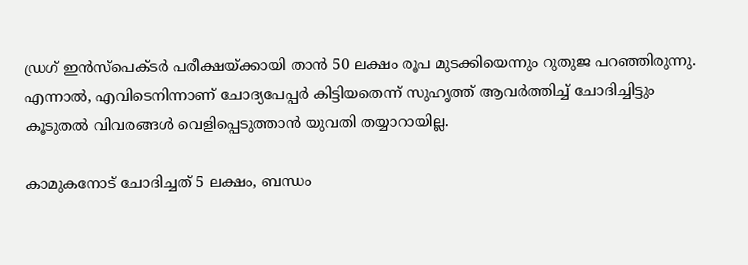ഡ്രഗ് ഇൻസ്പെക്ടർ പരീക്ഷയ്ക്കായി താൻ 50 ലക്ഷം രൂപ മുടക്കിയെന്നും റുതുജ പറഞ്ഞിരുന്നു. എന്നാൽ, എവിടെനിന്നാണ് ചോദ്യപേപ്പർ കിട്ടിയതെന്ന് സുഹൃത്ത് ആവർത്തിച്ച് ചോദിച്ചിട്ടും കൂടുതൽ വിവരങ്ങൾ വെളിപ്പെടുത്താൻ യുവതി തയ്യാറായില്ല.

കാമുകനോട് ചോദിച്ചത് 5 ലക്ഷം, ബന്ധം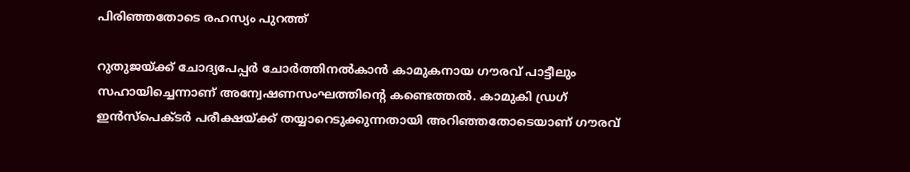പിരിഞ്ഞതോടെ രഹസ്യം പുറത്ത്

റുതുജയ്ക്ക് ചോദ്യപേപ്പർ ചോർത്തിനൽകാൻ കാമുകനായ ഗൗരവ് പാട്ടീലും സഹായിച്ചെന്നാണ് അന്വേഷണസംഘത്തിന്റെ കണ്ടെത്തൽ. കാമുകി ഡ്രഗ് ഇൻസ്പെക്ടർ പരീക്ഷയ്ക്ക് തയ്യാറെടുക്കുന്നതായി അറിഞ്ഞതോടെയാണ് ഗൗരവ്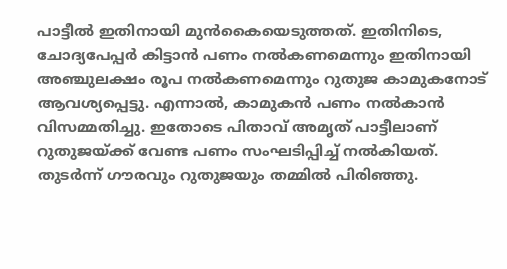പാട്ടീൽ ഇതിനായി മുൻകൈയെടുത്തത്. ഇതിനിടെ, ചോദ്യപേപ്പർ കിട്ടാൻ പണം നൽകണമെന്നും ഇതിനായി അഞ്ചുലക്ഷം രൂപ നൽകണമെന്നും റുതുജ കാമുകനോട് ആവശ്യപ്പെട്ടു. എന്നാൽ, കാമുകൻ പണം നൽകാൻ വിസമ്മതിച്ചു. ഇതോടെ പിതാവ് അമൃത് പാട്ടീലാണ് റുതുജയ്ക്ക് വേണ്ട പണം സംഘടിപ്പിച്ച് നൽകിയത്. തുടർന്ന് ഗൗരവും റുതുജയും തമ്മിൽ പിരിഞ്ഞു.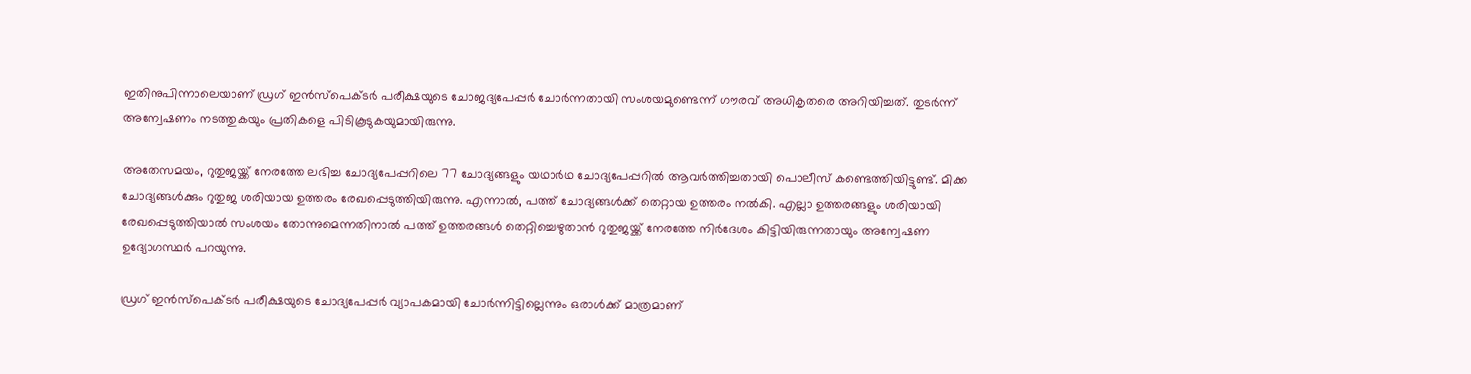ഇതിനുപിന്നാലെയാണ് ഡ്രഗ് ഇൻസ്പെക്ടർ പരീക്ഷയുടെ ചോജദ്യപേപ്പർ ചോർന്നതായി സംശയമുണ്ടെന്ന് ഗൗരവ് അധികൃതരെ അറിയിച്ചത്. തുടർന്ന് അന്വേഷണം നടത്തുകയും പ്രതികളെ പിടികൂടുകയുമായിരുന്നു.

അതേസമയം, റുതുജയ്ക്ക് നേരത്തേ ലഭിച്ച ചോദ്യപേപ്പറിലെ 77 ചോദ്യങ്ങളും യഥാർഥ ചോദ്യപേപ്പറിൽ ആവർത്തിച്ചതായി പൊലീസ് കണ്ടെത്തിയിട്ടുണ്ട്. മിക്ക ചോദ്യങ്ങൾക്കും റുതുജ ശരിയായ ഉത്തരം രേഖപ്പെടുത്തിയിരുന്നു. എന്നാൽ, പത്ത് ചോദ്യങ്ങൾക്ക് തെറ്റായ ഉത്തരം നൽകി. എല്ലാ ഉത്തരങ്ങളും ശരിയായി രേഖപ്പെടുത്തിയാൽ സംശയം തോന്നുമെന്നതിനാൽ പത്ത് ഉത്തരങ്ങൾ തെറ്റിച്ചെഴുതാൻ റുതുജയ്ക്ക് നേരത്തേ നിർദേശം കിട്ടിയിരുന്നതായും അന്വേഷണ ഉദ്യോഗസ്ഥർ പറയുന്നു.

ഡ്രഗ് ഇൻസ്പെക്ടർ പരീക്ഷയുടെ ചോദ്യപേപ്പർ വ്യാപകമായി ചോർന്നിട്ടില്ലെന്നും ഒരാൾക്ക് മാത്രമാണ്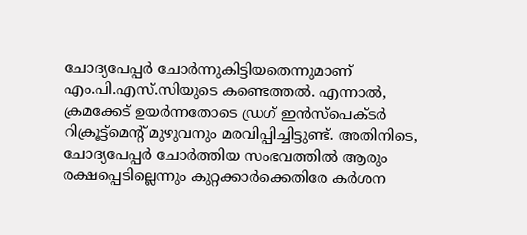ചോദ്യപേപ്പർ ചോർന്നുകിട്ടിയതെന്നുമാണ് എം.പി.എസ്.സിയുടെ കണ്ടെത്തൽ. എന്നാൽ, ക്രമക്കേട് ഉയർന്നതോടെ ഡ്രഗ് ഇൻസ്പെക്ടർ റിക്രൂട്ട്മെന്റ് മുഴുവനും മരവിപ്പിച്ചിട്ടുണ്ട്. അതിനിടെ, ചോദ്യപേപ്പർ ചോർത്തിയ സംഭവത്തിൽ ആരും രക്ഷപ്പെടില്ലെന്നും കുറ്റക്കാർക്കെതിരേ കർശന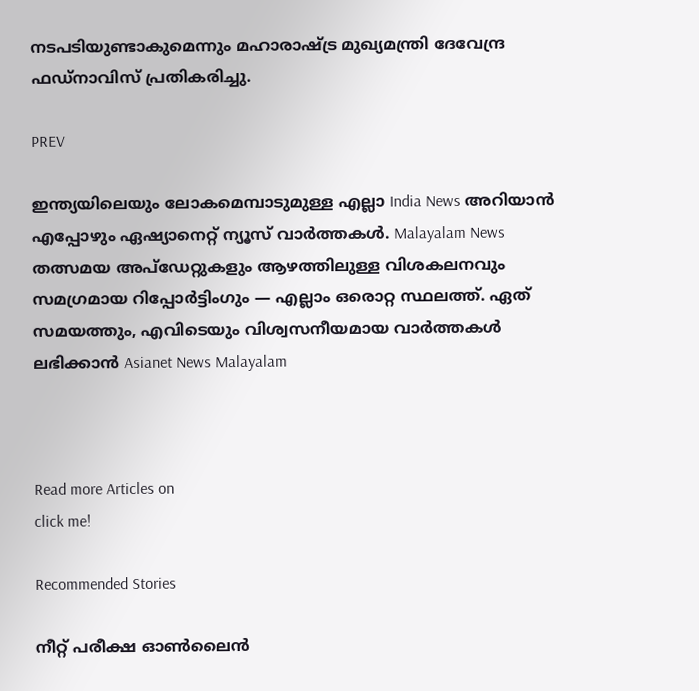നടപടിയുണ്ടാകുമെന്നും മഹാരാഷ്ട്ര മുഖ്യമന്ത്രി ദേവേന്ദ്ര ഫഡ്നാവിസ് പ്രതികരിച്ചു.

PREV

ഇന്ത്യയിലെയും ലോകമെമ്പാടുമുള്ള എല്ലാ India News അറിയാൻ എപ്പോഴും ഏഷ്യാനെറ്റ് ന്യൂസ് വാർത്തകൾ. Malayalam News   തത്സമയ അപ്‌ഡേറ്റുകളും ആഴത്തിലുള്ള വിശകലനവും സമഗ്രമായ റിപ്പോർട്ടിംഗും — എല്ലാം ഒരൊറ്റ സ്ഥലത്ത്. ഏത് സമയത്തും, എവിടെയും വിശ്വസനീയമായ വാർത്തകൾ ലഭിക്കാൻ Asianet News Malayalam



Read more Articles on
click me!

Recommended Stories

നീറ്റ് പരീക്ഷ ഓൺലൈൻ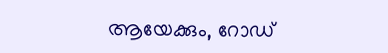ആയേക്കും, റോഡ്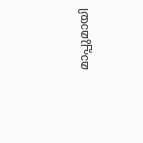മാപ്പുമായി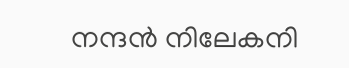നന്ദൻ നിലേകനി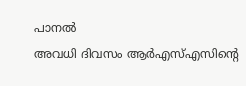പാനൽ
അവധി ദിവസം ആർഎസ്എസിന്റെ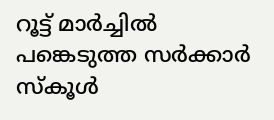റൂട്ട് മാർച്ചിൽ പങ്കെടുത്ത സർക്കാർ സ്കൂൾ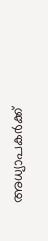അധ്യാപകർക്ക്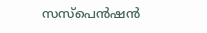സസ്പെൻഷൻ